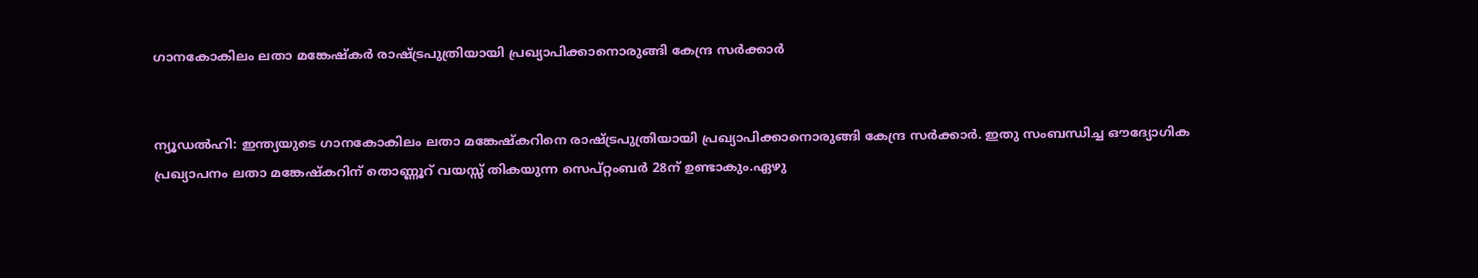ഗാനകോകിലം ലതാ മങ്കേഷ്‌കര്‍ രാഷ്ട്രപുത്രിയായി പ്രഖ്യാപിക്കാനൊരുങ്ങി കേന്ദ്ര സര്‍ക്കാര്‍


ന്യൂഡല്‍ഹി: ഇന്ത്യയുടെ ഗാനകോകിലം ലതാ മങ്കേഷ്‌കറിനെ രാഷ്ട്രപുത്രിയായി പ്രഖ്യാപിക്കാനൊരുങ്ങി കേന്ദ്ര സര്‍ക്കാര്‍. ഇതു സംബന്ധിച്ച ഔദ്യോഗിക പ്രഖ്യാപനം ലതാ മങ്കേഷ്‌കറിന് തൊണ്ണൂറ് വയസ്സ് തികയുന്ന സെപ്റ്റംബര്‍ 28ന് ഉണ്ടാകും.ഏഴു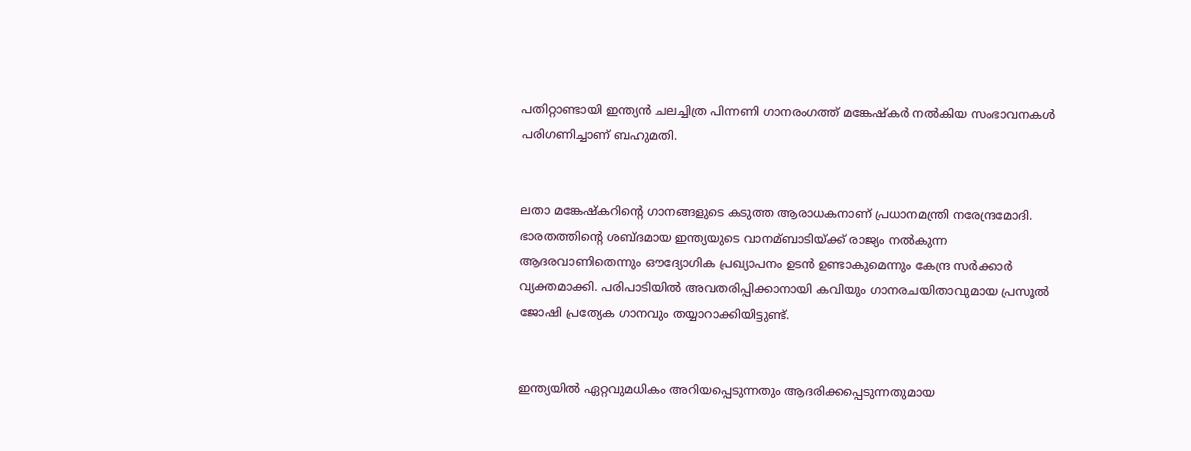പതിറ്റാണ്ടായി ഇന്ത്യന്‍ ചലച്ചിത്ര പിന്നണി ഗാനരംഗത്ത് മങ്കേഷ്‌കര്‍ നല്‍കിയ സംഭാവനകള്‍ പരിഗണിച്ചാണ് ബഹുമതി.


ലതാ മങ്കേഷ്‌കറിന്റെ ഗാനങ്ങളുടെ കടുത്ത ആരാധകനാണ് പ്രധാനമന്ത്രി നരേന്ദ്രമോദി. ഭാരതത്തിന്റെ ശബ്ദമായ ഇന്ത്യയുടെ വാനമ്ബാടിയ്ക്ക് രാജ്യം നല്‍കുന്ന ആദരവാണിതെന്നും ഔദ്യോഗിക പ്രഖ്യാപനം ഉടന്‍ ഉണ്ടാകുമെന്നും കേന്ദ്ര സര്‍ക്കാര്‍ വ്യക്തമാക്കി. പരിപാടിയില്‍ അവതരിപ്പിക്കാനായി കവിയും ഗാനരചയിതാവുമായ പ്രസൂല്‍ ജോഷി പ്രത്യേക ഗാനവും തയ്യാറാക്കിയിട്ടുണ്ട്.


ഇന്ത്യയില്‍ ഏറ്റവുമധികം അറിയപ്പെടുന്നതും ആദരിക്കപ്പെടുന്നതുമായ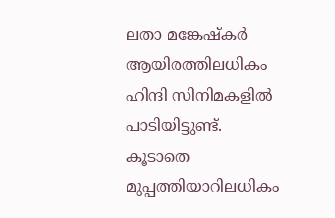ലതാ മങ്കേഷ്‌കര്‍ ആയിരത്തിലധികം ഹിന്ദി സിനിമകളില്‍ പാടിയിട്ടുണ്ട്. കൂടാതെ മുപ്പത്തിയാറിലധികം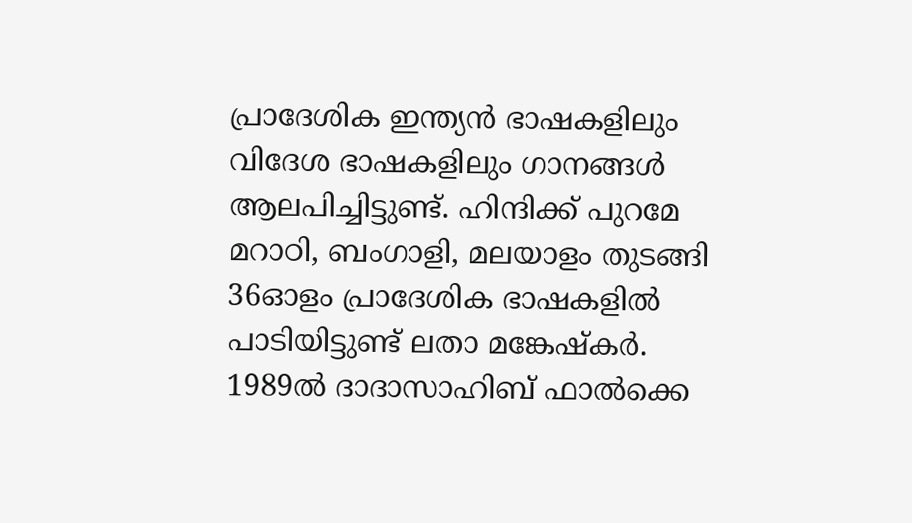പ്രാദേശിക ഇന്ത്യന്‍ ഭാഷകളിലും വിദേശ ഭാഷകളിലും ഗാനങ്ങള്‍ ആലപിച്ചിട്ടുണ്ട്. ഹിന്ദിക്ക് പുറമേ മറാഠി, ബംഗാളി, മലയാളം തുടങ്ങി 36ഓളം പ്രാദേശിക ഭാഷകളില്‍ പാടിയിട്ടുണ്ട് ലതാ മങ്കേഷ്കര്‍. 1989ല്‍ ദാദാസാഹിബ് ഫാല്‍ക്കെ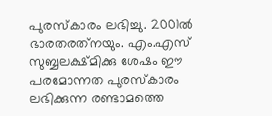പുരസ്‌കാരം ലഭിച്ചു. 2001ല്‍ ഭാരതരത്‌നയും. എം.എസ് സുബ്ബലക്ഷ്മിക്കു ശേഷം ഈ പരമോന്നത പുരസ്‌കാരം ലഭിക്കുന്ന രണ്ടാമത്തെ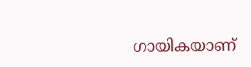ഗായികയാണ്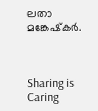ലതാ മങ്കേഷ്‌കര്‍.



Sharing is Caring